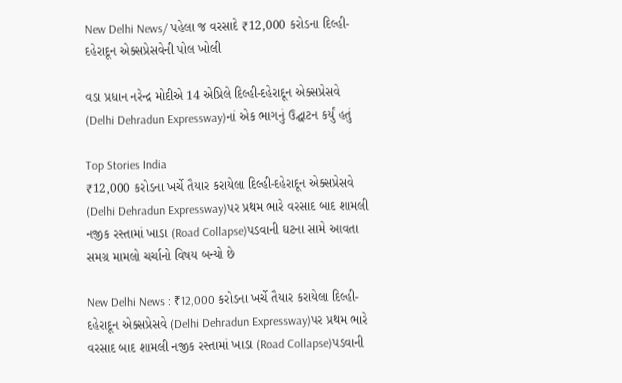New Delhi News/ પહેલા જ વરસાદે ₹12,000 કરોડના દિલ્હી-દહેરાદૂન એક્સપ્રેસવેની પોલ ખોલી

વડા પ્રધાન નરેન્દ્ર મોદીએ 14 એપ્રિલે દિલ્હી-દહેરાદૂન એક્સપ્રેસવે (Delhi Dehradun Expressway)નાં એક ભાગનું ઉદ્ઘાટન કર્યું હતું

Top Stories India
₹12,000 કરોડના ખર્ચે તૈયાર કરાયેલા દિલ્હી-દહેરાદૂન એક્સપ્રેસવે (Delhi Dehradun Expressway)પર પ્રથમ ભારે વરસાદ બાદ શામલી નજીક રસ્તામાં ખાડા (Road Collapse)પડવાની ઘટના સામે આવતા સમગ્ર મામલો ચર્ચાનો વિષય બન્યો છે

New Delhi News : ₹12,000 કરોડના ખર્ચે તૈયાર કરાયેલા દિલ્હી-દહેરાદૂન એક્સપ્રેસવે (Delhi Dehradun Expressway)પર પ્રથમ ભારે વરસાદ બાદ શામલી નજીક રસ્તામાં ખાડા (Road Collapse)પડવાની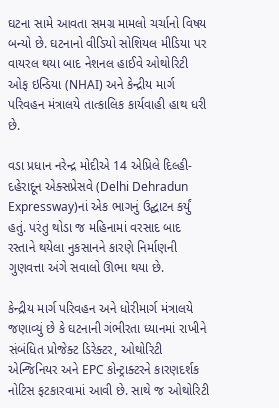ઘટના સામે આવતા સમગ્ર મામલો ચર્ચાનો વિષય બન્યો છે. ઘટનાનો વીડિયો સોશિયલ મીડિયા પર વાયરલ થયા બાદ નેશનલ હાઈવે ઓથોરિટી ઓફ ઇન્ડિયા (NHAI) અને કેન્દ્રીય માર્ગ પરિવહન મંત્રાલયે તાત્કાલિક કાર્યવાહી હાથ ધરી છે.

વડા પ્રધાન નરેન્દ્ર મોદીએ 14 એપ્રિલે દિલ્હી-દહેરાદૂન એક્સપ્રેસવે (Delhi Dehradun Expressway)નાં એક ભાગનું ઉદ્ઘાટન કર્યું હતું. પરંતુ થોડા જ મહિનામાં વરસાદ બાદ રસ્તાને થયેલા નુકસાનને કારણે નિર્માણની ગુણવત્તા અંગે સવાલો ઊભા થયા છે.

કેન્દ્રીય માર્ગ પરિવહન અને ધોરીમાર્ગ મંત્રાલયે જણાવ્યું છે કે ઘટનાની ગંભીરતા ધ્યાનમાં રાખીને સંબંધિત પ્રોજેક્ટ ડિરેક્ટર, ઓથોરિટી એન્જિનિયર અને EPC કોન્ટ્રાક્ટરને કારણદર્શક નોટિસ ફટકારવામાં આવી છે. સાથે જ ઓથોરિટી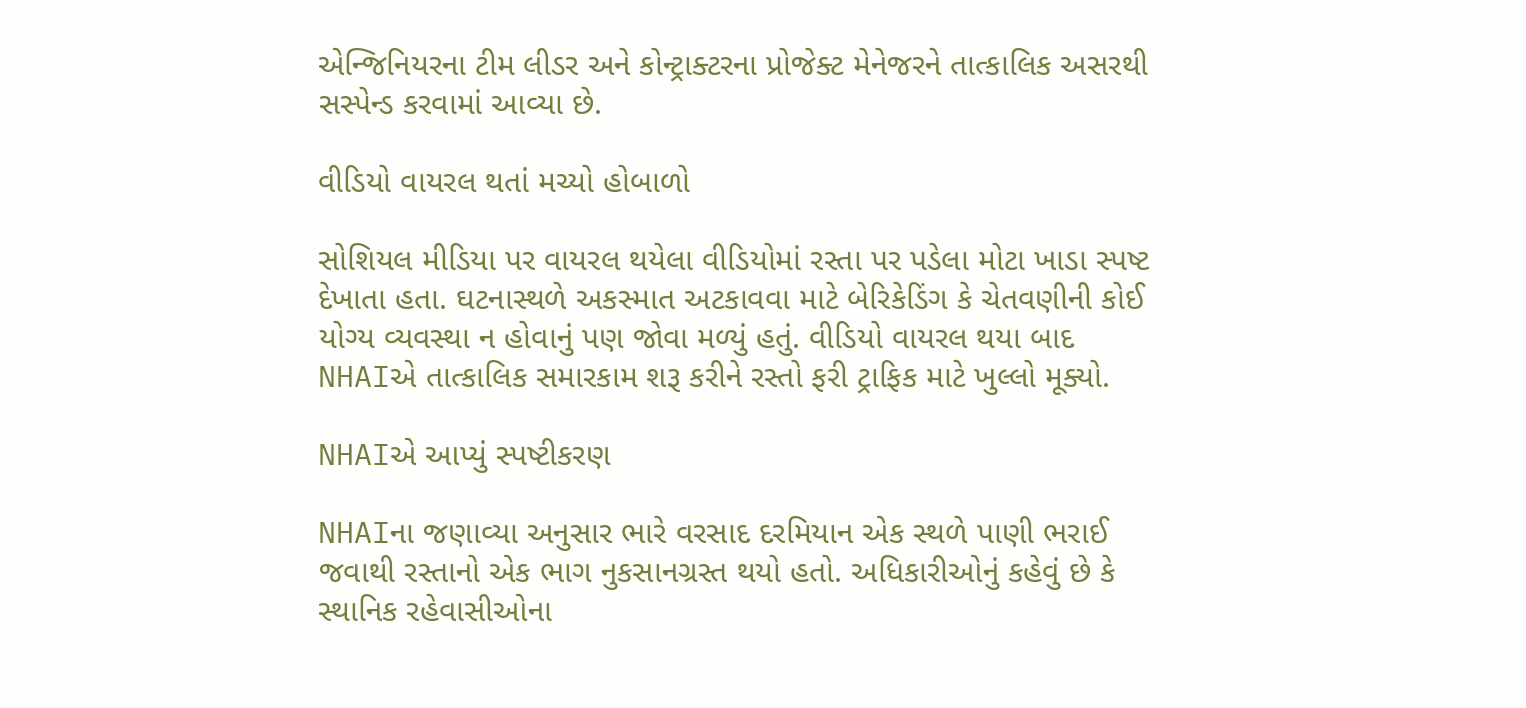એન્જિનિયરના ટીમ લીડર અને કોન્ટ્રાક્ટરના પ્રોજેક્ટ મેનેજરને તાત્કાલિક અસરથી સસ્પેન્ડ કરવામાં આવ્યા છે.

વીડિયો વાયરલ થતાં મચ્યો હોબાળો

સોશિયલ મીડિયા પર વાયરલ થયેલા વીડિયોમાં રસ્તા પર પડેલા મોટા ખાડા સ્પષ્ટ દેખાતા હતા. ઘટનાસ્થળે અકસ્માત અટકાવવા માટે બેરિકેડિંગ કે ચેતવણીની કોઈ યોગ્ય વ્યવસ્થા ન હોવાનું પણ જોવા મળ્યું હતું. વીડિયો વાયરલ થયા બાદ NHAIએ તાત્કાલિક સમારકામ શરૂ કરીને રસ્તો ફરી ટ્રાફિક માટે ખુલ્લો મૂક્યો.

NHAIએ આપ્યું સ્પષ્ટીકરણ

NHAIના જણાવ્યા અનુસાર ભારે વરસાદ દરમિયાન એક સ્થળે પાણી ભરાઈ જવાથી રસ્તાનો એક ભાગ નુકસાનગ્રસ્ત થયો હતો. અધિકારીઓનું કહેવું છે કે સ્થાનિક રહેવાસીઓના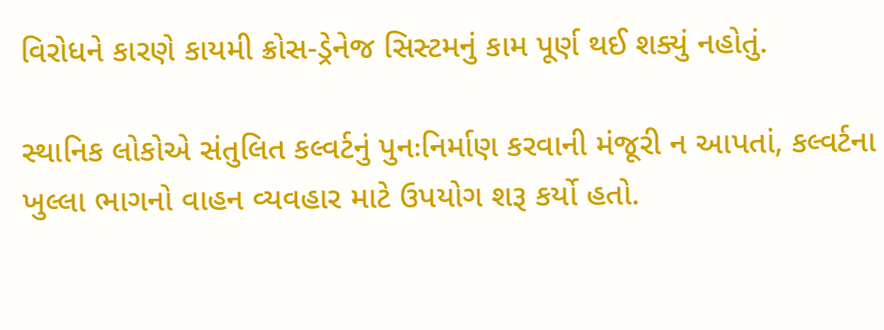વિરોધને કારણે કાયમી ક્રોસ-ડ્રેનેજ સિસ્ટમનું કામ પૂર્ણ થઈ શક્યું નહોતું.

સ્થાનિક લોકોએ સંતુલિત કલ્વર્ટનું પુનઃનિર્માણ કરવાની મંજૂરી ન આપતાં, કલ્વર્ટના ખુલ્લા ભાગનો વાહન વ્યવહાર માટે ઉપયોગ શરૂ કર્યો હતો.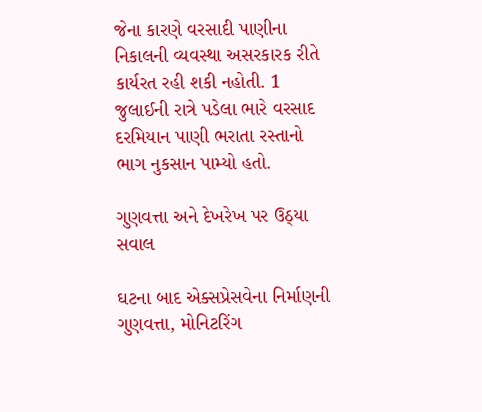જેના કારણે વરસાદી પાણીના નિકાલની વ્યવસ્થા અસરકારક રીતે કાર્યરત રહી શકી નહોતી. 1 જુલાઈની રાત્રે પડેલા ભારે વરસાદ દરમિયાન પાણી ભરાતા રસ્તાનો ભાગ નુકસાન પામ્યો હતો.

ગુણવત્તા અને દેખરેખ પર ઉઠ્યા સવાલ

ઘટના બાદ એક્સપ્રેસવેના નિર્માણની ગુણવત્તા, મોનિટરિંગ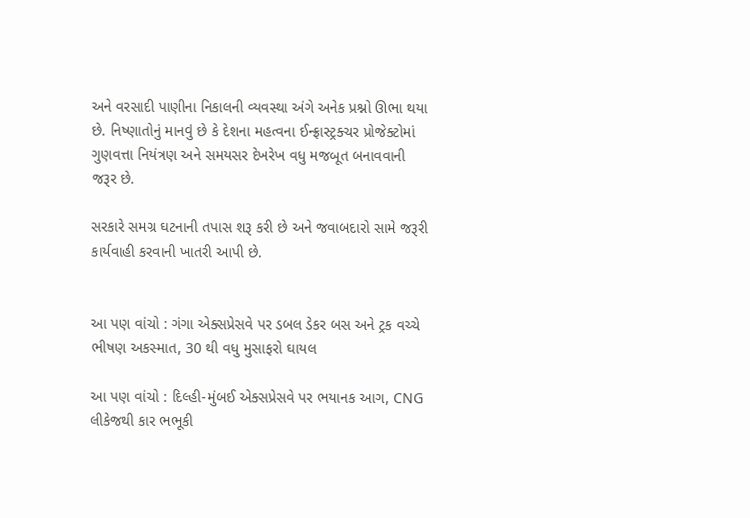અને વરસાદી પાણીના નિકાલની વ્યવસ્થા અંગે અનેક પ્રશ્નો ઊભા થયા છે. નિષ્ણાતોનું માનવું છે કે દેશના મહત્વના ઈન્ફ્રાસ્ટ્રક્ચર પ્રોજેક્ટોમાં ગુણવત્તા નિયંત્રણ અને સમયસર દેખરેખ વધુ મજબૂત બનાવવાની જરૂર છે.

સરકારે સમગ્ર ઘટનાની તપાસ શરૂ કરી છે અને જવાબદારો સામે જરૂરી કાર્યવાહી કરવાની ખાતરી આપી છે.


આ પણ વાંચો : ગંગા એક્સપ્રેસવે પર ડબલ ડેકર બસ અને ટ્રક વચ્ચે ભીષણ અકસ્માત, 30 થી વધુ મુસાફરો ઘાયલ

આ પણ વાંચો : દિલ્હી-મુંબઈ એક્સપ્રેસવે પર ભયાનક આગ, CNG લીકેજથી કાર ભભૂકી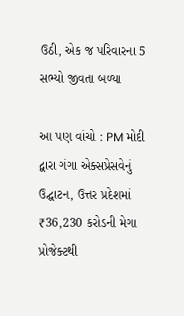ઉઠી, એક જ પરિવારના 5 સભ્યો જીવતા બળ્યા

આ પણ વાંચો : PM મોદી દ્વારા ગંગા એક્સપ્રેસવેનું ઉદ્ઘાટન, ઉત્તર પ્રદેશમાં ₹36,230 કરોડની મેગા પ્રોજેક્ટથી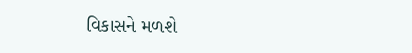વિકાસને મળશે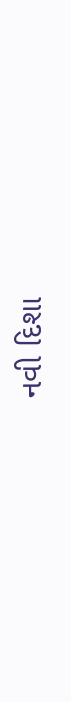નવી દિશા